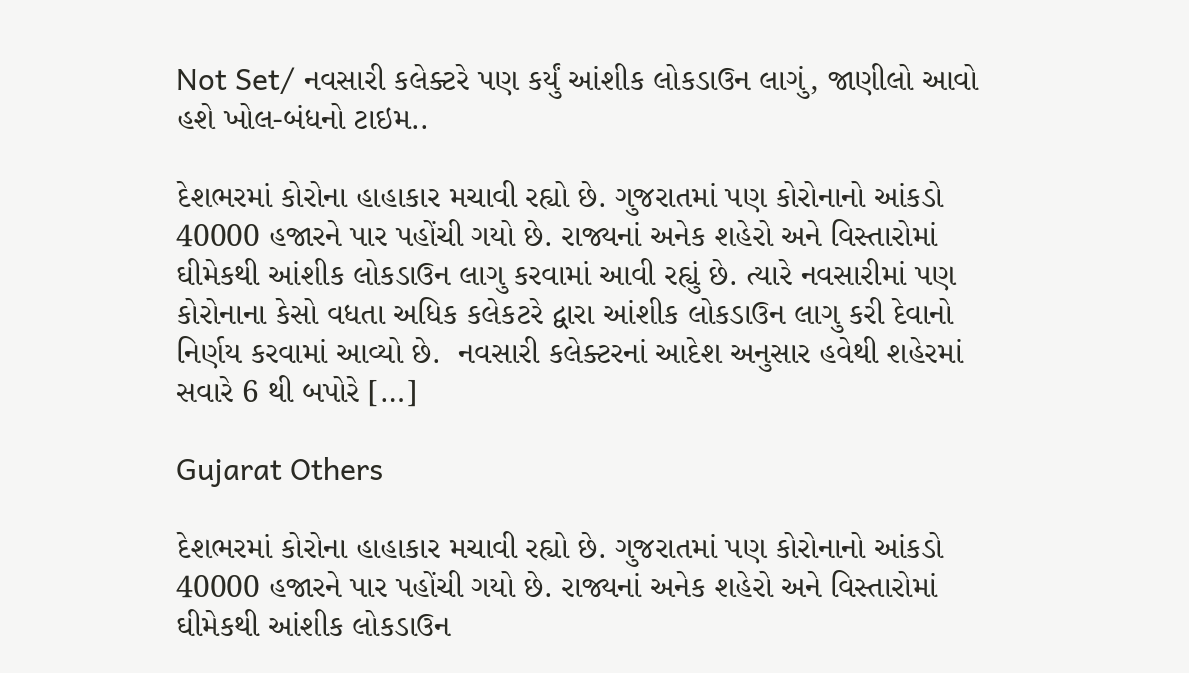Not Set/ નવસારી કલેક્ટરે પણ કર્યું આંશીક લોકડાઉન લાગું, જાણીલો આવો હશે ખોલ-બંધનો ટાઇમ..

દેશભરમાં કોરોના હાહાકાર મચાવી રહ્યો છે. ગુજરાતમાં પણ કોરોનાનો આંકડો 40000 હજારને પાર પહોંચી ગયો છે. રાજ્યનાં અનેક શહેરો અને વિસ્તારોમાં ઘીમેકથી આંશીક લોકડાઉન લાગુ કરવામાં આવી રહ્યું છે. ત્યારે નવસારીમાં પણ કોરોનાના કેસો વધતા અધિક કલેકટરે દ્વારા આંશીક લોકડાઉન લાગુ કરી દેવાનો નિર્ણય કરવામાં આવ્યો છે.  નવસારી કલેક્ટરનાં આદેશ અનુસાર હવેથી શહેરમાં સવારે 6 થી બપોરે […]

Gujarat Others

દેશભરમાં કોરોના હાહાકાર મચાવી રહ્યો છે. ગુજરાતમાં પણ કોરોનાનો આંકડો 40000 હજારને પાર પહોંચી ગયો છે. રાજ્યનાં અનેક શહેરો અને વિસ્તારોમાં ઘીમેકથી આંશીક લોકડાઉન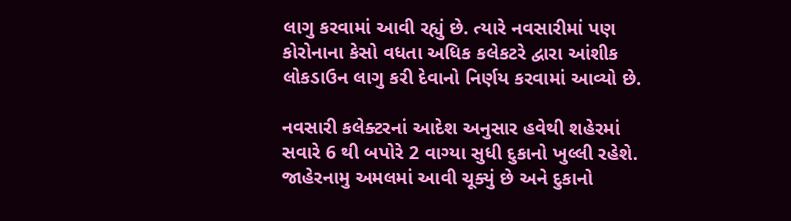લાગુ કરવામાં આવી રહ્યું છે. ત્યારે નવસારીમાં પણ કોરોનાના કેસો વધતા અધિક કલેકટરે દ્વારા આંશીક લોકડાઉન લાગુ કરી દેવાનો નિર્ણય કરવામાં આવ્યો છે.

નવસારી કલેક્ટરનાં આદેશ અનુસાર હવેથી શહેરમાં સવારે 6 થી બપોરે 2 વાગ્યા સુધી દુકાનો ખુલ્લી રહેશે. જાહેરનામુ અમલમાં આવી ચૂક્યું છે અને દુકાનો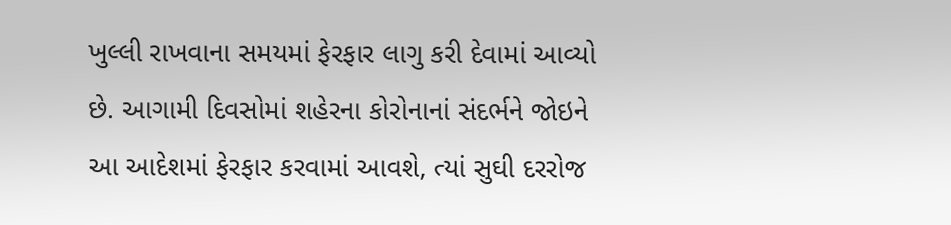ખુલ્લી રાખવાના સમયમાં ફેરફાર લાગુ કરી દેવામાં આવ્યો છે. આગામી દિવસોમાં શહેરના કોરોનાનાં સંદર્ભને જોઇને આ આદેશમાં ફેરફાર કરવામાં આવશે, ત્યાં સુઘી દરરોજ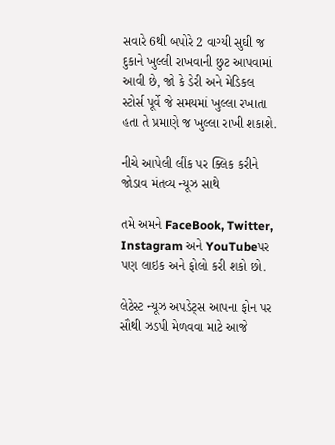સવારે 6થી બપોરે 2 વાગ્યી સુઘી જ દુકાને ખુલ્લી રાખવાની છુટ આપવામાં આવી છે, જો કે ડેરી અને મેડિકલ સ્ટોર્સ પૂર્વે જે સમયમાં ખુલ્લા રખાતા હતા તે પ્રમાણે જ ખુલ્લા રાખી શકાશે.

નીચે આપેલી લીંક પર ક્લિક કરીને જોડાવ મંતવ્ય ન્યૂઝ સાથે

તમે અમને FaceBook, Twitter, Instagram અને YouTubeપર પણ લાઇક અને ફોલો કરી શકો છો.

લેટેસ્ટ ન્યૂઝ અપડેટ્સ આપના ફોન પર સૌથી ઝડપી મેળવવા માટે આજે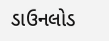ડાઉનલોડ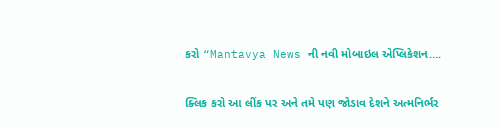કરો “Mantavya News ની નવી મોબાઇલ એપ્લિકેશન….

ક્લિક કરો આ લીંક પર અને તમે પણ જોડાવ દેશને અત્મનિર્ભર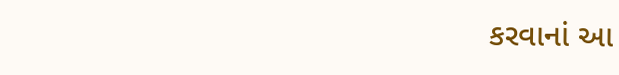કરવાનાં આ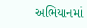અભિયાનમાં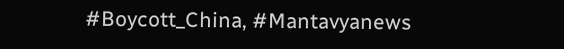#Boycott_China, #Mantavyanews